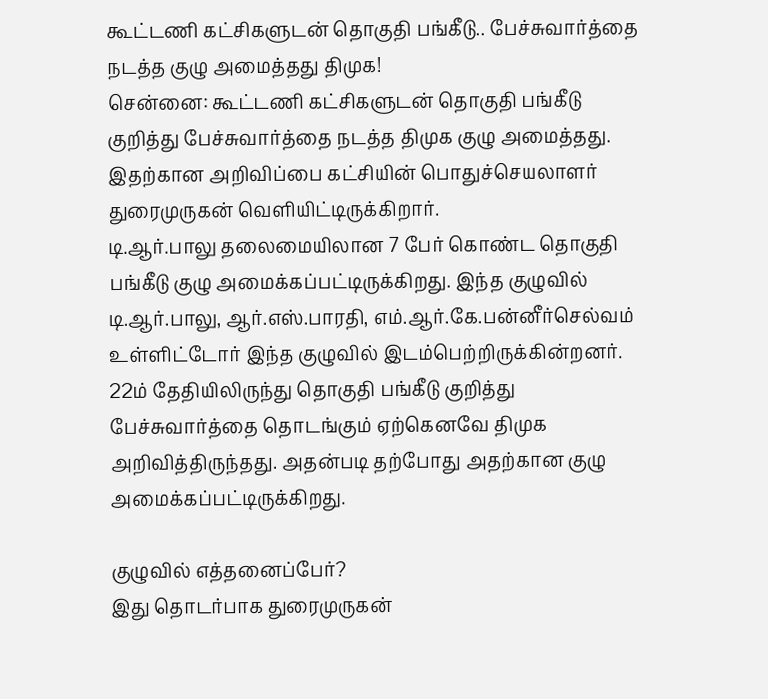கூட்டணி கட்சிகளுடன் தொகுதி பங்கீடு.. பேச்சுவார்த்தை நடத்த குழு அமைத்தது திமுக!
சென்னை: கூட்டணி கட்சிகளுடன் தொகுதி பங்கீடு குறித்து பேச்சுவார்த்தை நடத்த திமுக குழு அமைத்தது. இதற்கான அறிவிப்பை கட்சியின் பொதுச்செயலாளர் துரைமுருகன் வெளியிட்டிருக்கிறார்.
டி.ஆர்.பாலு தலைமையிலான 7 பேர் கொண்ட தொகுதி பங்கீடு குழு அமைக்கப்பட்டிருக்கிறது. இந்த குழுவில் டி.ஆர்.பாலு, ஆர்.எஸ்.பாரதி, எம்.ஆர்.கே.பன்னீர்செல்வம் உள்ளிட்டோர் இந்த குழுவில் இடம்பெற்றிருக்கின்றனர். 22ம் தேதியிலிருந்து தொகுதி பங்கீடு குறித்து பேச்சுவார்த்தை தொடங்கும் ஏற்கெனவே திமுக அறிவித்திருந்தது. அதன்படி தற்போது அதற்கான குழு அமைக்கப்பட்டிருக்கிறது.

குழுவில் எத்தனைப்பேர்?
இது தொடர்பாக துரைமுருகன்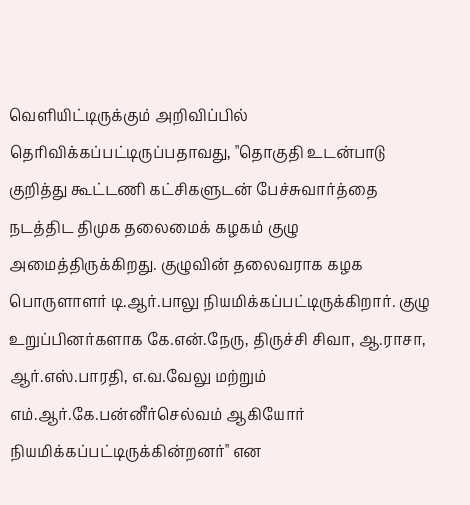வெளியிட்டிருக்கும் அறிவிப்பில் தெரிவிக்கப்பட்டிருப்பதாவது, "தொகுதி உடன்பாடு குறித்து கூட்டணி கட்சிகளுடன் பேச்சுவார்த்தை நடத்திட திமுக தலைமைக் கழகம் குழு அமைத்திருக்கிறது. குழுவின் தலைவராக கழக பொருளாளர் டி.ஆர்.பாலு நியமிக்கப்பட்டிருக்கிறார். குழு உறுப்பினர்களாக கே.என்.நேரு, திருச்சி சிவா, ஆ.ராசா, ஆர்.எஸ்.பாரதி, எ.வ.வேலு மற்றும் எம்.ஆர்.கே.பன்னீர்செல்வம் ஆகியோர் நியமிக்கப்பட்டிருக்கின்றனர்" என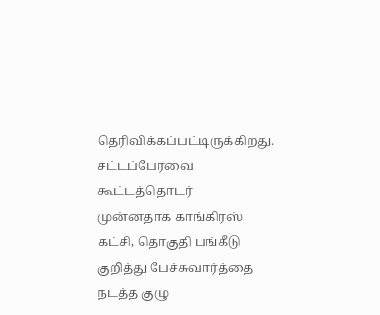தெரிவிக்கப்பட்டிருக்கிறது.
சட்டப்பேரவை கூட்டத்தொடர்
முன்னதாக காங்கிரஸ் கட்சி, தொகுதி பங்கீடு குறித்து பேச்சுவார்த்தை நடத்த குழு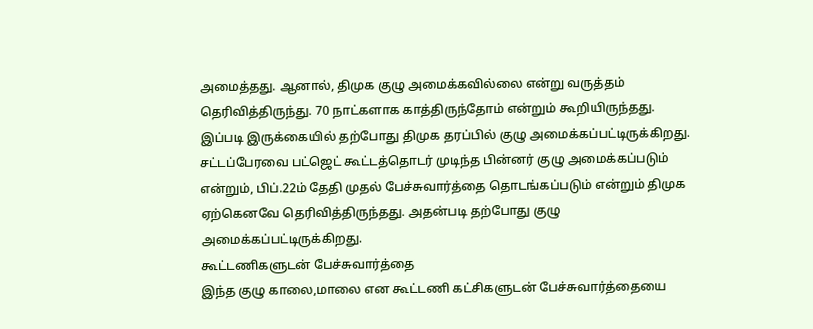அமைத்தது. ஆனால், திமுக குழு அமைக்கவில்லை என்று வருத்தம் தெரிவித்திருந்து. 70 நாட்களாக காத்திருந்தோம் என்றும் கூறியிருந்தது. இப்படி இருக்கையில் தற்போது திமுக தரப்பில் குழு அமைக்கப்பட்டிருக்கிறது. சட்டப்பேரவை பட்ஜெட் கூட்டத்தொடர் முடிந்த பின்னர் குழு அமைக்கப்படும் என்றும், பிப்.22ம் தேதி முதல் பேச்சுவார்த்தை தொடங்கப்படும் என்றும் திமுக ஏற்கெனவே தெரிவித்திருந்தது. அதன்படி தற்போது குழு அமைக்கப்பட்டிருக்கிறது.
கூட்டணிகளுடன் பேச்சுவார்த்தை
இந்த குழு காலை,மாலை என கூட்டணி கட்சிகளுடன் பேச்சுவார்த்தையை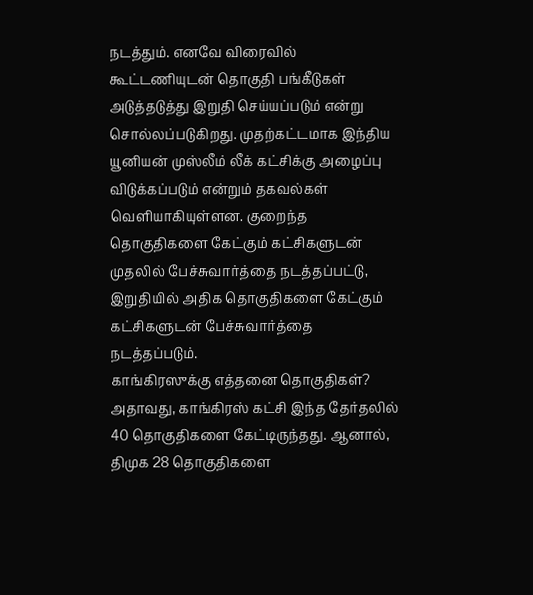நடத்தும். எனவே விரைவில் கூட்டணியுடன் தொகுதி பங்கீடுகள் அடுத்தடுத்து இறுதி செய்யப்படும் என்று சொல்லப்படுகிறது. முதற்கட்டமாக இந்திய யூனியன் முஸ்லீம் லீக் கட்சிக்கு அழைப்பு விடுக்கப்படும் என்றும் தகவல்கள் வெளியாகியுள்ளன. குறைந்த தொகுதிகளை கேட்கும் கட்சிகளுடன் முதலில் பேச்சுவார்த்தை நடத்தப்பட்டு, இறுதியில் அதிக தொகுதிகளை கேட்கும் கட்சிகளுடன் பேச்சுவார்த்தை நடத்தப்படும்.
காங்கிரஸுக்கு எத்தனை தொகுதிகள்?
அதாவது, காங்கிரஸ் கட்சி இந்த தேர்தலில் 40 தொகுதிகளை கேட்டிருந்தது. ஆனால், திமுக 28 தொகுதிகளை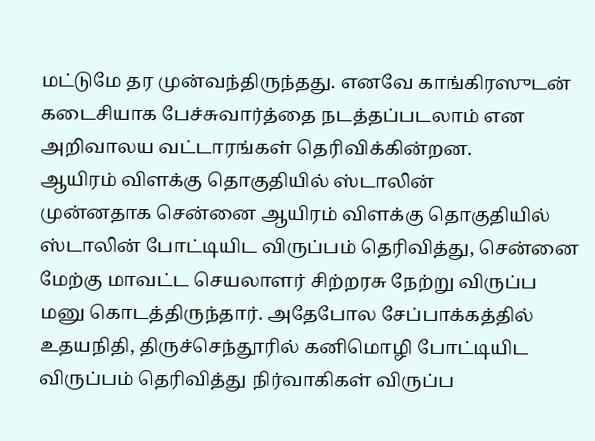மட்டுமே தர முன்வந்திருந்தது. எனவே காங்கிரஸுடன் கடைசியாக பேச்சுவார்த்தை நடத்தப்படலாம் என அறிவாலய வட்டாரங்கள் தெரிவிக்கின்றன.
ஆயிரம் விளக்கு தொகுதியில் ஸ்டாலின்
முன்னதாக சென்னை ஆயிரம் விளக்கு தொகுதியில் ஸ்டாலின் போட்டியிட விருப்பம் தெரிவித்து, சென்னை மேற்கு மாவட்ட செயலாளர் சிற்றரசு நேற்று விருப்ப மனு கொடத்திருந்தார். அதேபோல சேப்பாக்கத்தில் உதயநிதி, திருச்செந்தூரில் கனிமொழி போட்டியிட விருப்பம் தெரிவித்து நிர்வாகிகள் விருப்ப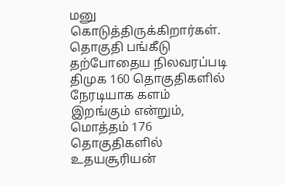மனு கொடுத்திருக்கிறார்கள்.
தொகுதி பங்கீடு
தற்போதைய நிலவரப்படி திமுக 160 தொகுதிகளில் நேரடியாக களம் இறங்கும் என்றும், மொத்தம் 176 தொகுதிகளில் உதயசூரியன்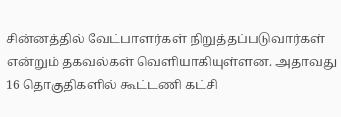சின்னத்தில் வேட்பாளர்கள் நிறுத்தப்படுவார்கள் என்றும் தகவல்கள் வெளியாகியுள்ளன. அதாவது 16 தொகுதிகளில் கூட்டணி கட்சி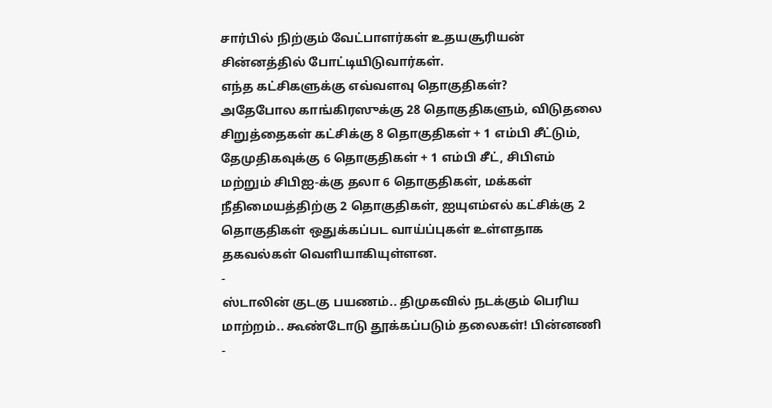சார்பில் நிற்கும் வேட்பாளர்கள் உதயசூரியன் சின்னத்தில் போட்டியிடுவார்கள்.
எந்த கட்சிகளுக்கு எவ்வளவு தொகுதிகள்?
அதேபோல காங்கிரஸுக்கு 28 தொகுதிகளும், விடுதலை சிறுத்தைகள் கட்சிக்கு 8 தொகுதிகள் + 1 எம்பி சீட்டும், தேமுதிகவுக்கு 6 தொகுதிகள் + 1 எம்பி சீட், சிபிஎம் மற்றும் சிபிஐ-க்கு தலா 6 தொகுதிகள், மக்கள் நீதிமையத்திற்கு 2 தொகுதிகள், ஐயுஎம்எல் கட்சிக்கு 2 தொகுதிகள் ஒதுக்கப்பட வாய்ப்புகள் உள்ளதாக தகவல்கள் வெளியாகியுள்ளன.
-
ஸ்டாலின் குடகு பயணம்.. திமுகவில் நடக்கும் பெரிய மாற்றம்.. கூண்டோடு தூக்கப்படும் தலைகள்! பின்னணி -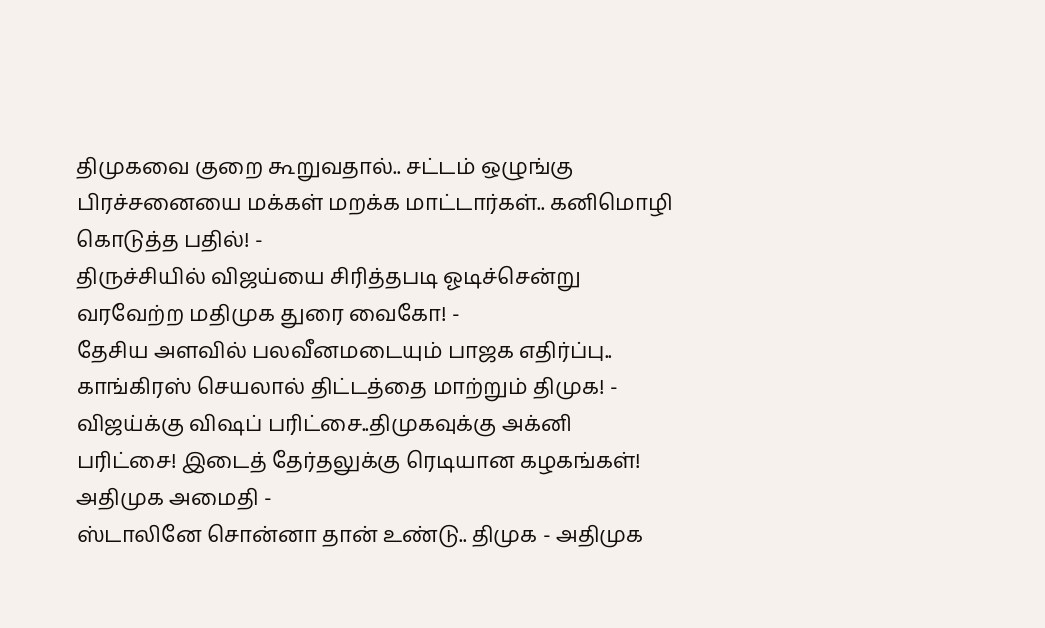திமுகவை குறை கூறுவதால்.. சட்டம் ஒழுங்கு பிரச்சனையை மக்கள் மறக்க மாட்டார்கள்.. கனிமொழி கொடுத்த பதில்! -
திருச்சியில் விஜய்யை சிரித்தபடி ஓடிச்சென்று வரவேற்ற மதிமுக துரை வைகோ! -
தேசிய அளவில் பலவீனமடையும் பாஜக எதிர்ப்பு.. காங்கிரஸ் செயலால் திட்டத்தை மாற்றும் திமுக! -
விஜய்க்கு விஷப் பரிட்சை..திமுகவுக்கு அக்னி பரிட்சை! இடைத் தேர்தலுக்கு ரெடியான கழகங்கள்! அதிமுக அமைதி -
ஸ்டாலினே சொன்னா தான் உண்டு.. திமுக - அதிமுக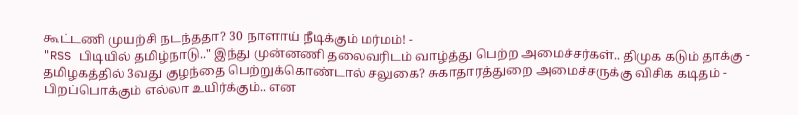கூட்டணி முயற்சி நடந்ததா? 30 நாளாய் நீடிக்கும் மர்மம்! -
"RSS பிடியில் தமிழ்நாடு.." இந்து முன்னணி தலைவரிடம் வாழ்த்து பெற்ற அமைச்சர்கள்.. திமுக கடும் தாக்கு -
தமிழகத்தில் 3வது குழந்தை பெற்றுக்கொண்டால் சலுகை? சுகாதாரத்துறை அமைச்சருக்கு விசிக கடிதம் -
பிறப்பொக்கும் எல்லா உயிர்க்கும்.. என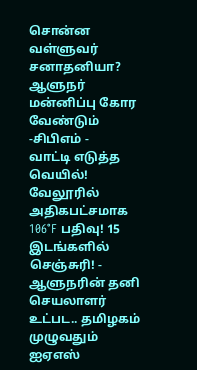சொன்ன வள்ளுவர் சனாதனியா? ஆளுநர் மன்னிப்பு கோர வேண்டும் -சிபிஎம் -
வாட்டி எடுத்த வெயில்! வேலூரில் அதிகபட்சமாக 106°F பதிவு! 15 இடங்களில் செஞ்சுரி! -
ஆளுநரின் தனி செயலாளர் உட்பட.. தமிழகம் முழுவதும் ஐஏஎஸ்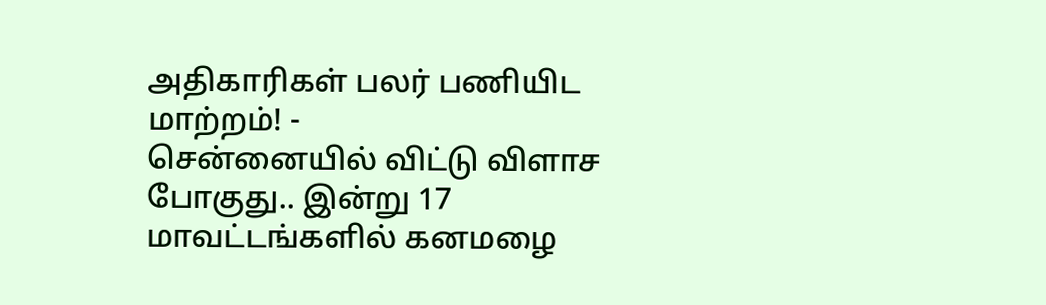அதிகாரிகள் பலர் பணியிட மாற்றம்! -
சென்னையில் விட்டு விளாச போகுது.. இன்று 17 மாவட்டங்களில் கனமழை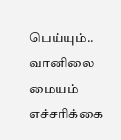பெய்யும்.. வானிலை மையம் எச்சரிக்கை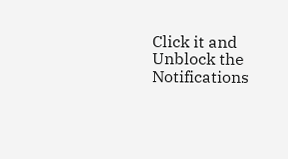Click it and Unblock the Notifications